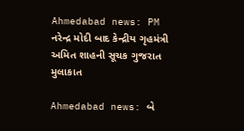Ahmedabad news: PM નરેન્દ્ર મોદી બાદ કેન્દ્રીય ગૃહમંત્રી અમિત શાહની સૂચક ગુજરાત મુલાકાત

Ahmedabad news: બે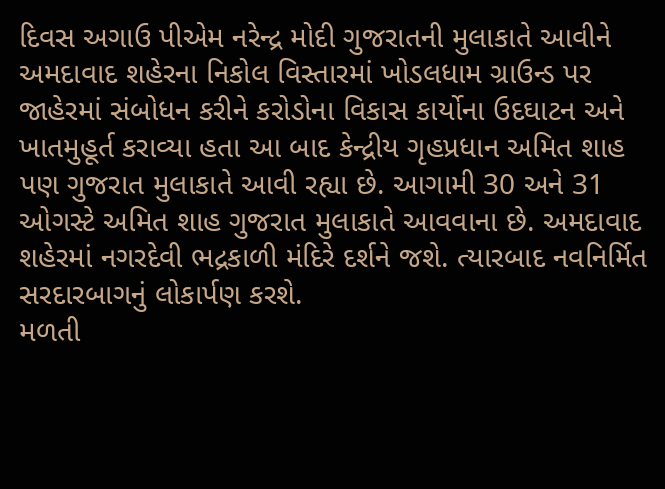દિવસ અગાઉ પીએમ નરેન્દ્ર મોદી ગુજરાતની મુલાકાતે આવીને અમદાવાદ શહેરના નિકોલ વિસ્તારમાં ખોડલધામ ગ્રાઉન્ડ પર જાહેરમાં સંબોધન કરીને કરોડોના વિકાસ કાર્યોના ઉદઘાટન અને ખાતમુહૂર્ત કરાવ્યા હતા આ બાદ કેન્દ્રીય ગૃહપ્રધાન અમિત શાહ પણ ગુજરાત મુલાકાતે આવી રહ્યા છે. આગામી 30 અને 31 ઓગસ્ટે અમિત શાહ ગુજરાત મુલાકાતે આવવાના છે. અમદાવાદ શહેરમાં નગરદેવી ભદ્રકાળી મંદિરે દર્શને જશે. ત્યારબાદ નવનિર્મિત સરદારબાગનું લોકાર્પણ કરશે.
મળતી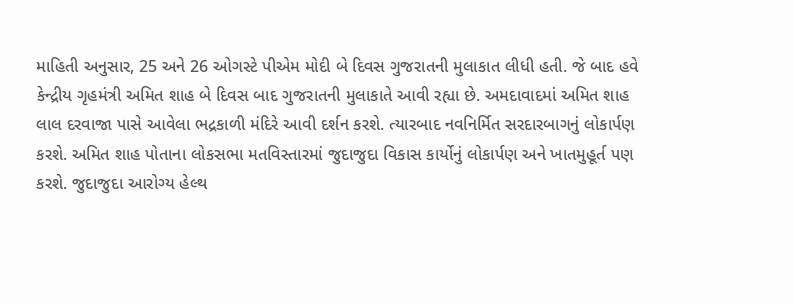માહિતી અનુસાર, 25 અને 26 ઓગસ્ટે પીએમ મોદી બે દિવસ ગુજરાતની મુલાકાત લીધી હતી. જે બાદ હવે કેન્દ્રીય ગૃહમંત્રી અમિત શાહ બે દિવસ બાદ ગુજરાતની મુલાકાતે આવી રહ્યા છે. અમદાવાદમાં અમિત શાહ લાલ દરવાજા પાસે આવેલા ભદ્રકાળી મંદિરે આવી દર્શન કરશે. ત્યારબાદ નવનિર્મિત સરદારબાગનું લોકાર્પણ કરશે. અમિત શાહ પોતાના લોકસભા મતવિસ્તારમાં જુદાજુદા વિકાસ કાર્યોનું લોકાર્પણ અને ખાતમુહૂર્ત પણ કરશે. જુદાજુદા આરોગ્ય હેલ્થ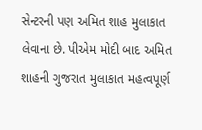સેન્ટરની પણ અમિત શાહ મુલાકાત લેવાના છે. પીએમ મોદી બાદ અમિત શાહની ગુજરાત મુલાકાત મહત્વપૂર્ણ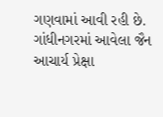ગણવામાં આવી રહી છે. ગાંધીનગરમાં આવેલા જૈન આચાર્ય પ્રેક્ષા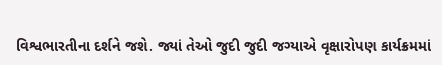વિશ્વભારતીના દર્શને જશે. જ્યાં તેઓ જુદી જુદી જગ્યાએ વૃક્ષારોપણ કાર્યક્રમમાં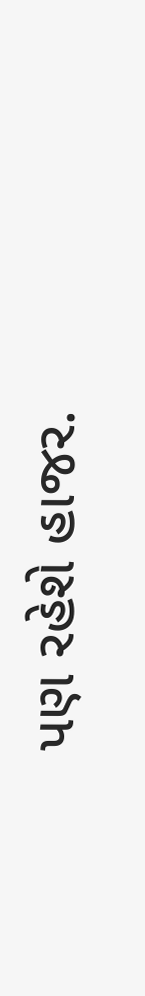પણ રહેશે હાજર.